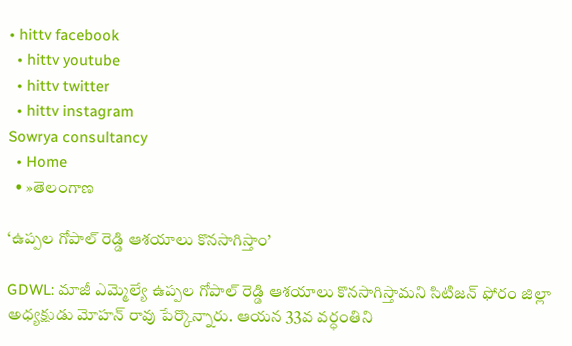• hittv facebook
  • hittv youtube
  • hittv twitter
  • hittv instagram
Sowrya consultancy
  • Home
  • »తెలంగాణ

‘ఉప్పల గోపాల్ రెడ్డి ఆశయాలు కొనసాగిస్తాం’

GDWL: మాజీ ఎమ్మెల్యే ఉప్పల గోపాల్ రెడ్డి ఆశయాలు కొనసాగిస్తామని సిటిజన్ ఫోరం జిల్లా అధ్యక్షుడు మోహన్ రావు పేర్కొన్నారు. ఆయన 33వ వర్ధంతిని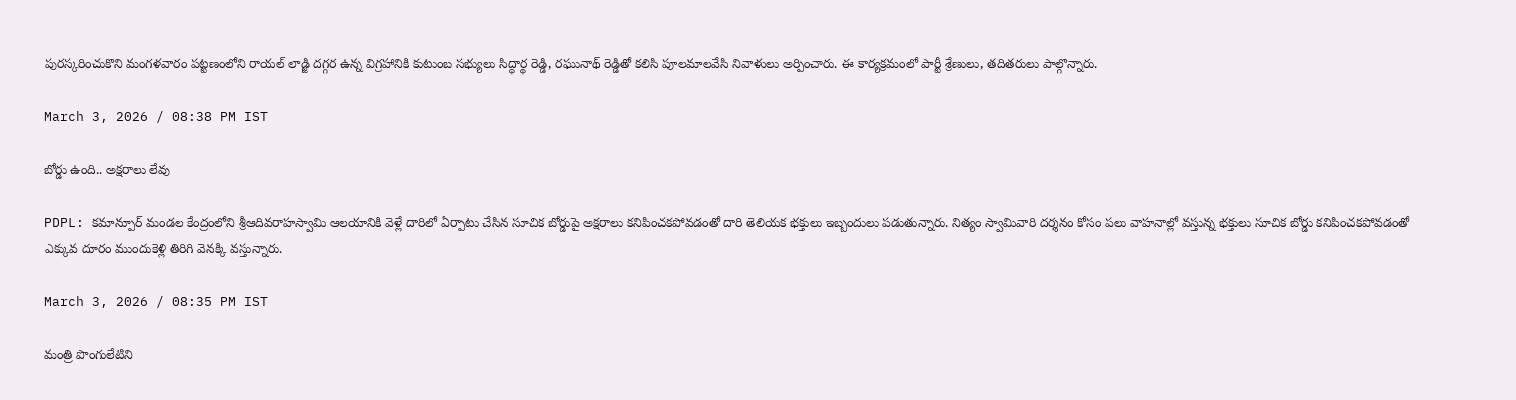పురస్కరించుకొని మంగళవారం పట్టణంలోని రాయల్ లాడ్జి దగ్గర ఉన్న విగ్రహానికి కుటుంబ సభ్యులు సిద్ధార్థ రెడ్డి, రఘునాథ్ రెడ్డితో కలిసి పూలమాలవేసి నివాళులు అర్పించారు. ఈ కార్యక్రమంలో పార్టీ శ్రేణులు, తదితరులు పాల్గొన్నారు.

March 3, 2026 / 08:38 PM IST

బోర్డు ఉంది.. అక్షరాలు లేవు

PDPL: కమాన్పూర్ మండల కేంద్రంలోని శ్రీఆదివరాహస్వామి ఆలయానికి వెళ్లే దారిలో ఏర్పాటు చేసిన సూచిక బోర్డుపై అక్షరాలు కనిపించకపోవడంతో దారి తెలియక భక్తులు ఇబ్బందులు పడుతున్నారు. నిత్యం స్వామివారి దర్శనం కోసం పలు వాహనాల్లో వస్తున్న భక్తులు సూచిక బోర్డు కనిపించకపోవడంతో ఎక్కువ దూరం ముందుకెళ్లి తిరిగి వెనక్కి వస్తున్నారు.

March 3, 2026 / 08:35 PM IST

మంత్రి పొంగులేటిని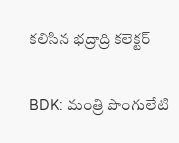కలిసిన భద్రాద్రి కలెక్టర్

BDK: మంత్రి పొంగులేటి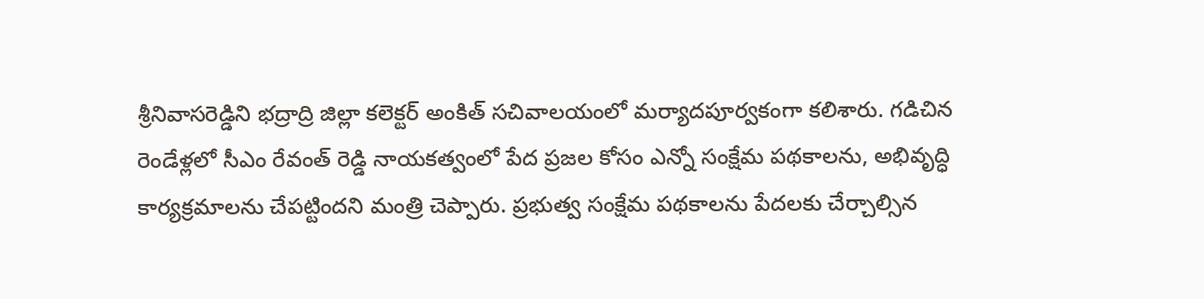శ్రీనివాసరెడ్డిని భద్రాద్రి జిల్లా కలెక్టర్ అంకిత్ సచివాలయంలో మర్యాదపూర్వకంగా కలిశారు. గడిచిన రెండేళ్లలో సీఎం రేవంత్ రెడ్డి నాయకత్వంలో పేద ప్రజల కోసం ఎన్నో సంక్షేమ పథకాలను, అభివృద్ధి కార్యక్రమాలను చేపట్టిందని మంత్రి చెప్పారు. ప్రభుత్వ సంక్షేమ పథకాలను పేదలకు చేర్చాల్సిన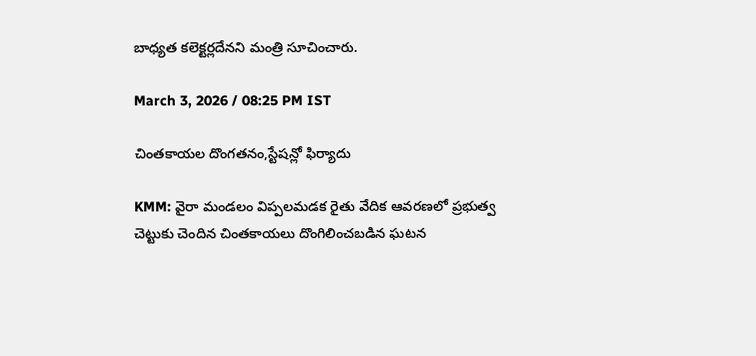బాధ్యత కలెక్టర్లదేనని మంత్రి సూచించారు.

March 3, 2026 / 08:25 PM IST

చింతకాయల దొంగతనం,స్టేషన్లో ఫిర్యాదు

KMM: వైరా మండలం విప్పలమడక రైతు వేదిక ఆవరణలో ప్రభుత్వ చెట్టుకు చెందిన చింతకాయలు దొంగిలించబడిన ఘటన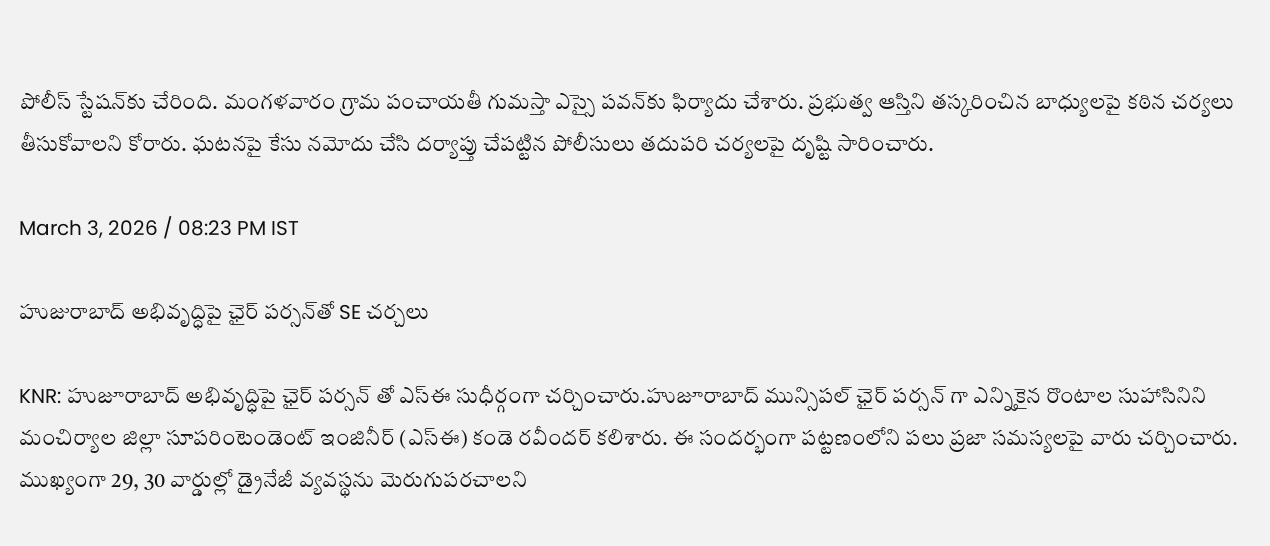పోలీస్‌ స్టేషన్‌కు చేరింది. మంగళవారం గ్రామ పంచాయతీ గుమస్తా ఎస్సై పవన్‌కు ఫిర్యాదు చేశారు. ప్రభుత్వ ఆస్తిని తస్కరించిన బాధ్యులపై కఠిన చర్యలు తీసుకోవాలని కోరారు. ఘటనపై కేసు నమోదు చేసి దర్యాప్తు చేపట్టిన పోలీసులు తదుపరి చర్యలపై దృష్టి సారించారు.

March 3, 2026 / 08:23 PM IST

హుజురాబాద్ అభివృద్ధిపై ఛైర్ పర్సన్‌తో SE చర్చలు

KNR: హుజూరాబాద్ అభివృద్ధిపై ఛైర్ పర్సన్ తో ఎస్ఈ సుధీర్గంగా చర్చించారు.హుజూరాబాద్ మున్సిపల్ ఛైర్ పర్సన్ గా ఎన్నికైన రొంటాల సుహాసినిని మంచిర్యాల జిల్లా సూపరింటెండెంట్ ఇంజినీర్ (ఎస్ఈ) కండె రవీందర్ కలిశారు. ఈ సందర్భంగా పట్టణంలోని పలు ప్రజా సమస్యలపై వారు చర్చించారు. ముఖ్యంగా 29, 30 వార్డుల్లో డ్రైనేజీ వ్యవస్థను మెరుగుపరచాలని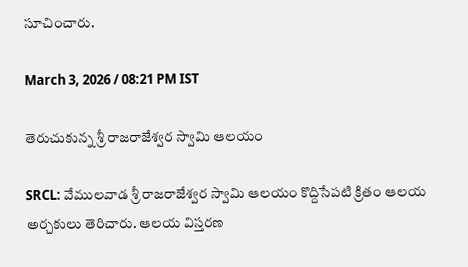సూచించారు.

March 3, 2026 / 08:21 PM IST

తెరుచుకున్న శ్రీ రాజరాజేశ్వర స్వామి ఆలయం

SRCL: వేములవాడ శ్రీ రాజరాజేశ్వర స్వామి ఆలయం కొద్దిసేపటి క్రితం ఆలయ అర్చకులు తెరిచారు. ఆలయ విస్తరణ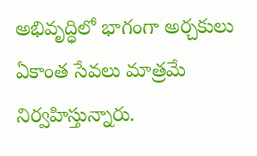అభివృద్ధిలో భాగంగా అర్చకులు ఏకాంత సేవలు మాత్రమే నిర్వహిస్తున్నారు.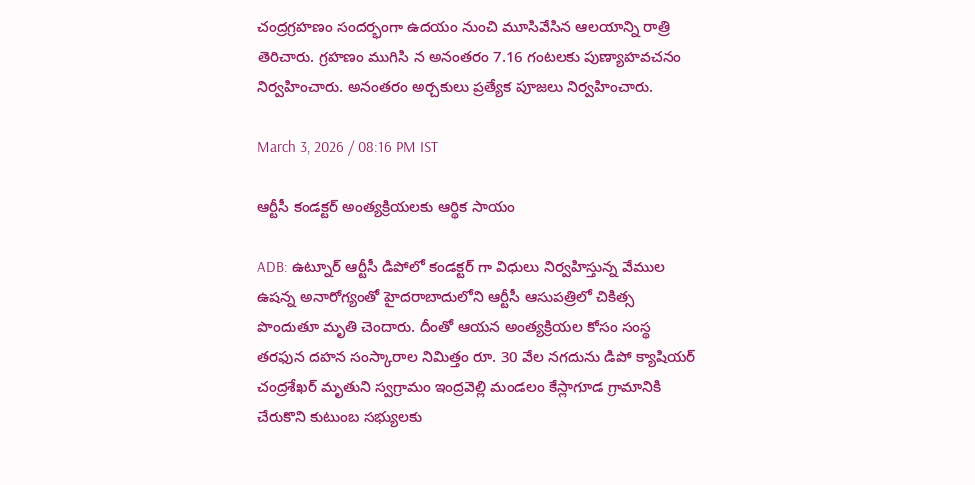చంద్రగ్రహణం సందర్భంగా ఉదయం నుంచి మూసివేసిన ఆలయాన్ని రాత్రి తెరిచారు. గ్రహణం ముగిసి న అనంతరం 7.16 గంటలకు పుణ్యాహవచనం నిర్వహించారు. అనంతరం అర్చకులు ప్రత్యేక పూజలు నిర్వహించారు.

March 3, 2026 / 08:16 PM IST

ఆర్టీసీ కండక్టర్ అంత్యక్రియలకు ఆర్థిక సాయం

ADB: ఉట్నూర్ ఆర్టీసీ డిపోలో కండక్టర్ గా విధులు నిర్వహిస్తున్న వేముల ఉషన్న అనారోగ్యంతో హైదరాబాదులోని ఆర్టీసీ ఆసుపత్రిలో చికిత్స పొందుతూ మృతి చెందారు. దీంతో ఆయన అంత్యక్రియల కోసం సంస్థ తరఫున దహన సంస్కారాల నిమిత్తం రూ. 30 వేల నగదును డిపో క్యాషియర్ చంద్రశేఖర్ మృతుని స్వగ్రామం ఇంద్రవెల్లి మండలం కేస్లాగూడ గ్రామానికి చేరుకొని కుటుంబ సభ్యులకు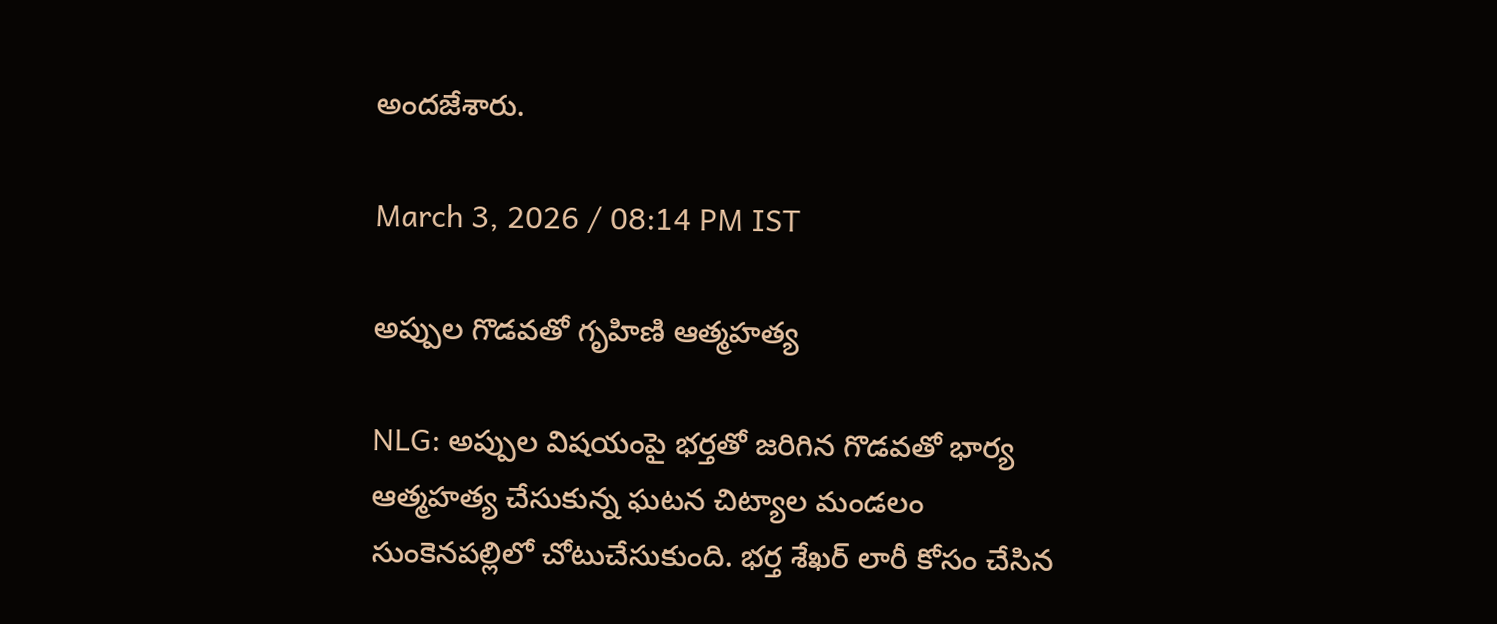అందజేశారు.

March 3, 2026 / 08:14 PM IST

అప్పుల గొడవతో గృహిణి ఆత్మహత్య

NLG: అప్పుల విషయంపై భర్తతో జరిగిన గొడవతో భార్య ఆత్మహత్య చేసుకున్న ఘటన చిట్యాల మండలం సుంకెనపల్లిలో చోటుచేసుకుంది. భర్త శేఖర్ లారీ కోసం చేసిన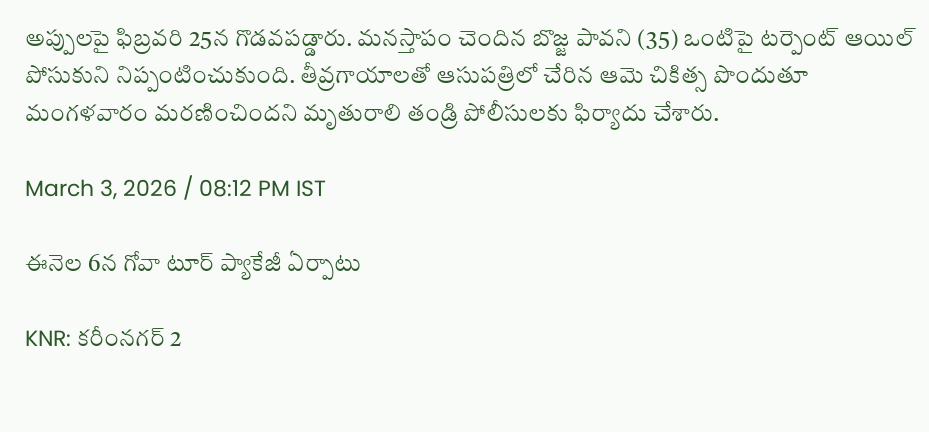అప్పులపై ఫిబ్రవరి 25న గొడవపడ్డారు. మనస్తాపం చెందిన బొజ్జ పావని (35) ఒంటిపై టర్పెంట్ ఆయిల్ పోసుకుని నిప్పంటించుకుంది. తీవ్రగాయాలతో ఆసుపత్రిలో చేరిన ఆమె చికిత్స పొందుతూ మంగళవారం మరణించిందని మృతురాలి తండ్రి పోలీసులకు ఫిర్యాదు చేశారు.

March 3, 2026 / 08:12 PM IST

ఈనెల 6న గోవా టూర్ ప్యాకేజీ ఏర్పాటు

KNR: కరీంనగర్ 2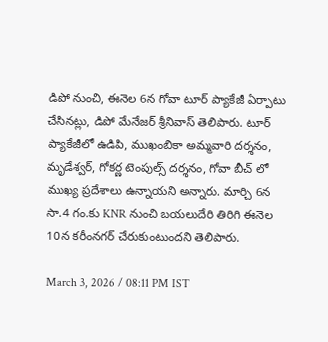డిపో నుంచి, ఈనెల 6న గోవా టూర్ ప్యాకేజీ ఏర్పాటు చేసినట్లు, డిపో మేనేజర్ శ్రీనివాస్ తెలిపారు. టూర్ ప్యాకేజీలో ఉడిపి, ముఖంబికా అమ్మవారి దర్శనం, మృడేశ్వర్, గోకర్ణ టెంపుల్స్ దర్శనం, గోవా బీచ్ లో ముఖ్య ప్రదేశాలు ఉన్నాయని అన్నారు. మార్చి 6న సా.4 గం.కు KNR నుంచి బయలుదేరి తిరిగి ఈనెల 10న కరీంనగర్ చేరుకుంటుందని తెలిపారు.

March 3, 2026 / 08:11 PM IST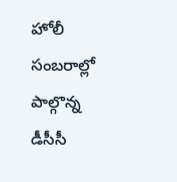హోలీ సంబరాల్లో పాల్గొన్న డీసీసీ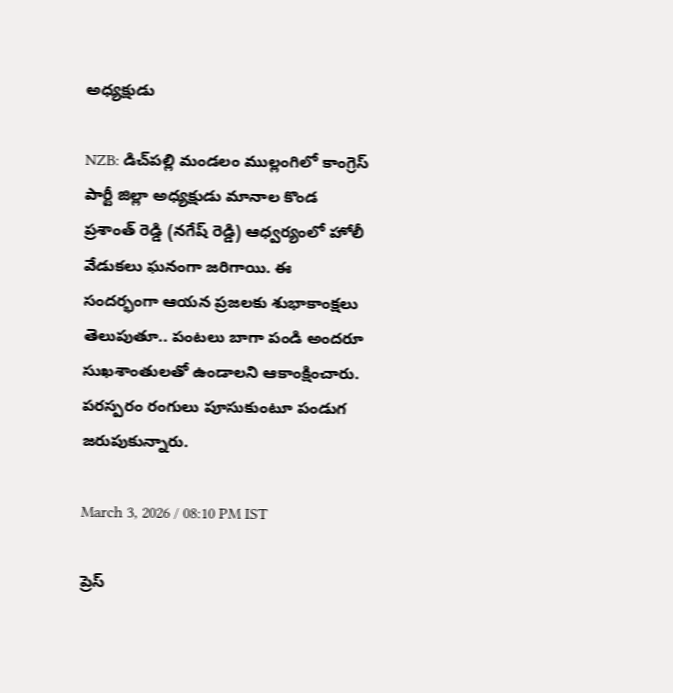అధ్యక్షుడు

NZB: డిచ్‌పల్లి మండలం ముల్లంగిలో కాంగ్రెస్ పార్టీ జిల్లా అధ్యక్షుడు మానాల కొండ ప్రశాంత్ రెడ్డి (నగేష్ రెడ్డి) ఆధ్వర్యంలో హోలీ వేడుకలు ఘనంగా జరిగాయి. ఈ సందర్భంగా ఆయన ప్రజలకు శుభాకాంక్షలు తెలుపుతూ.. పంటలు బాగా పండి అందరూ సుఖశాంతులతో ఉండాలని ఆకాంక్షించారు. పరస్పరం రంగులు పూసుకుంటూ పండుగ జరుపుకున్నారు.

March 3, 2026 / 08:10 PM IST

ప్రెస్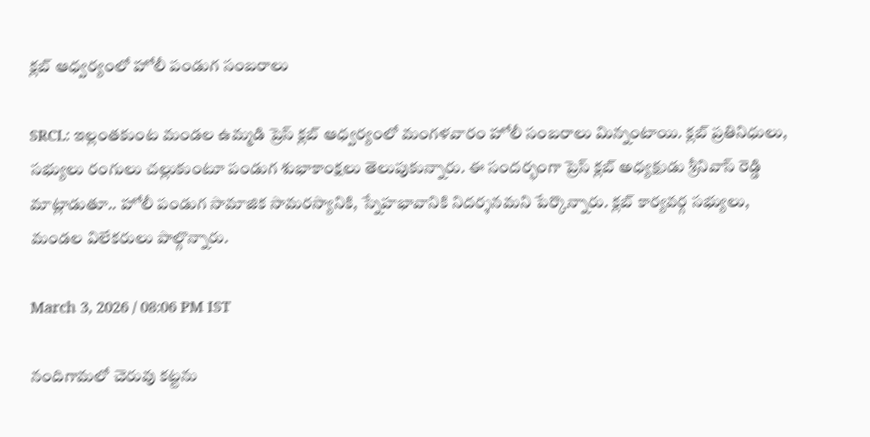క్లబ్ ఆధ్వర్యంలో హోలీ పండుగ సంబరాలు

SRCL: ఇల్లంతకుంట మండల ఉమ్మడి ప్రెస్ క్లబ్ ఆధ్వర్యంలో మంగళవారం హోలీ సంబరాలు మిన్నంటాయి. క్లబ్ ప్రతినిధులు, సభ్యులు రంగులు చల్లుకుంటూ పండుగ శుభాకాంక్షలు తెలుపుకున్నారు. ఈ సందర్భంగా ప్రెస్ క్లబ్ అధ్యక్షుడు శ్రీనివాస్ రెడ్డి మాట్లాడుతూ.. హోలీ పండుగ సామాజిక సామరస్యానికి, స్నేహభావానికి నిదర్శనమని పేర్కొన్నారు. క్లబ్ కార్యవర్గ సభ్యులు, మండల విలేకరులు పాల్గొన్నారు.

March 3, 2026 / 08:06 PM IST

నందిగామలో చెరువు కట్టను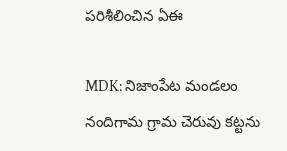పరిశీలించిన ఏఈ

MDK: నిజాంపేట మండలం నందిగామ గ్రామ చెరువు కట్టను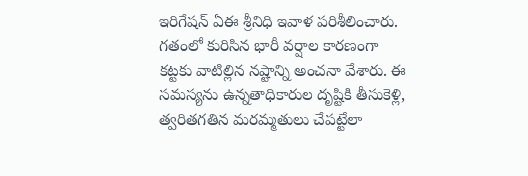ఇరిగేషన్ ఏఈ శ్రీనిధి ఇవాళ పరిశీలించారు. గతంలో కురిసిన భారీ వర్షాల కారణంగా కట్టకు వాటిల్లిన నష్టాన్ని అంచనా వేశారు. ఈ సమస్యను ఉన్నతాధికారుల దృష్టికి తీసుకెళ్లి, త్వరితగతిన మరమ్మతులు చేపట్టేలా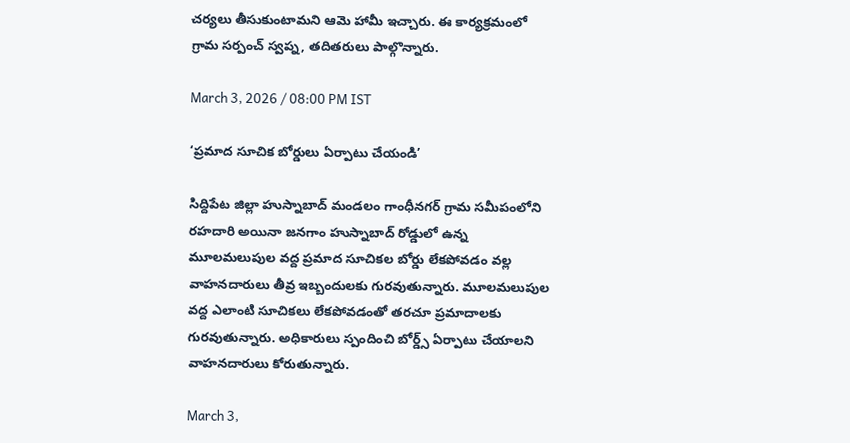చర్యలు తీసుకుంటామని ఆమె హామీ ఇచ్చారు. ఈ కార్యక్రమంలో గ్రామ సర్పంచ్ స్వప్న, తదితరులు పాల్గొన్నారు.

March 3, 2026 / 08:00 PM IST

‘ప్రమాద సూచిక బోర్డులు ఏర్పాటు చేయండి’

సిద్దిపేట జిల్లా హుస్నాబాద్ మండలం గాంధీనగర్ గ్రామ సమీపంలోని రహదారి అయినా జనగాం హుస్నాబాద్ రోడ్డులో ఉన్న మూలమలుపుల వద్ద ప్రమాద సూచికల బోర్డు లేకపోవడం వల్ల వాహనదారులు తీవ్ర ఇబ్బందులకు గురవుతున్నారు. మూలమలుపుల వద్ద ఎలాంటి సూచికలు లేకపోవడంతో తరచూ ప్రమాదాలకు గురవుతున్నారు. అధికారులు స్పందించి బోర్డ్స్ ఏర్పాటు చేయాలని వాహనదారులు కోరుతున్నారు.

March 3,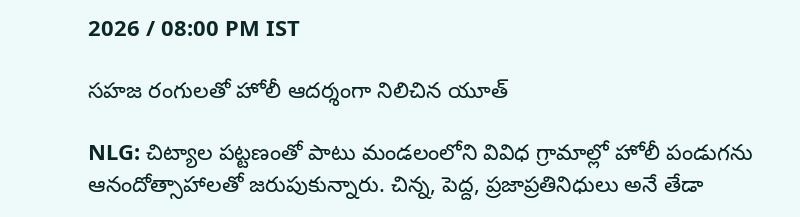2026 / 08:00 PM IST

సహజ రంగులతో హోలీ ఆదర్శంగా నిలిచిన యూత్

NLG: చిట్యాల పట్టణంతో పాటు మండలంలోని వివిధ గ్రామాల్లో హోలీ పండుగను ఆనందోత్సాహాలతో జరుపుకున్నారు. చిన్న, పెద్ద, ప్రజాప్రతినిధులు అనే తేడా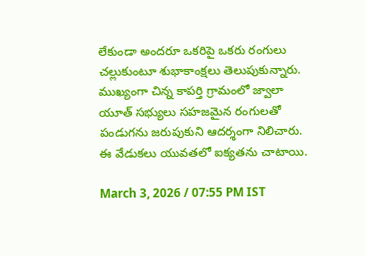లేకుండా అందరూ ఒకరిపై ఒకరు రంగులు చల్లుకుంటూ శుభాకాంక్షలు తెలుపుకున్నారు. ముఖ్యంగా చిన్న కాపర్తి గ్రామంలో జ్వాలా యూత్ సభ్యులు సహజమైన రంగులతో పండుగను జరుపుకుని ఆదర్శంగా నిలిచారు. ఈ వేడుకలు యువతలో ఐక్యతను చాటాయి.

March 3, 2026 / 07:55 PM IST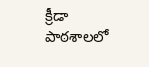క్రీడా పాఠశాలలో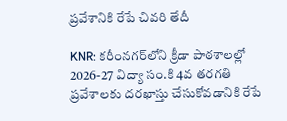ప్రవేశానికి రేపే చివరి తేదీ

KNR: కరీంనగర్‌లోని క్రీడా పాఠశాలల్లో 2026-27 విద్యా సం.కి 4వ తరగతి ప్రవేశాలకు దరఖాస్తు చేసుకోవడానికి రేపే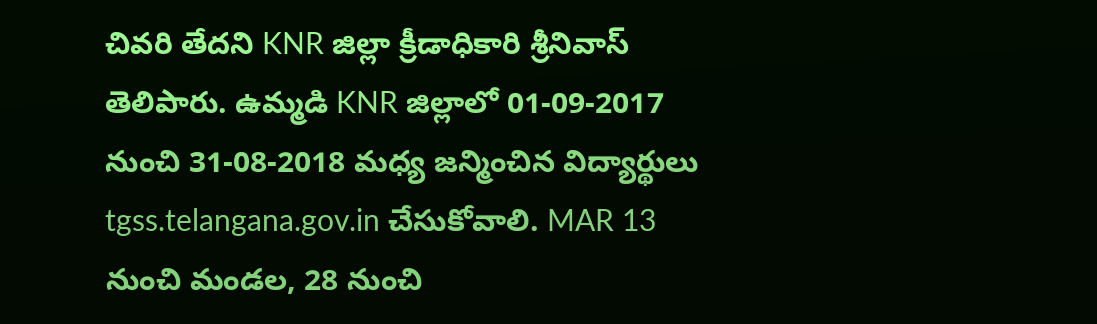చివరి తేదని KNR జిల్లా క్రీడాధికారి శ్రీనివాస్ తెలిపారు. ఉమ్మడి KNR జిల్లాలో 01-09-2017 నుంచి 31-08-2018 మధ్య జన్మించిన విద్యార్థులు tgss.telangana.gov.in చేసుకోవాలి. MAR 13 నుంచి మండల, 28 నుంచి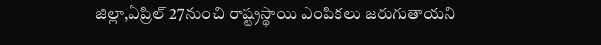జిల్లా,ఏప్రిల్ 27నుంచి రాష్ట్రస్థాయి ఎంపికలు జరుగుతాయని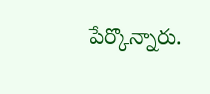పేర్కొన్నారు.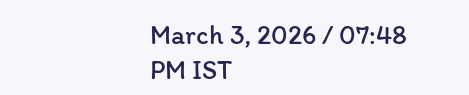March 3, 2026 / 07:48 PM IST